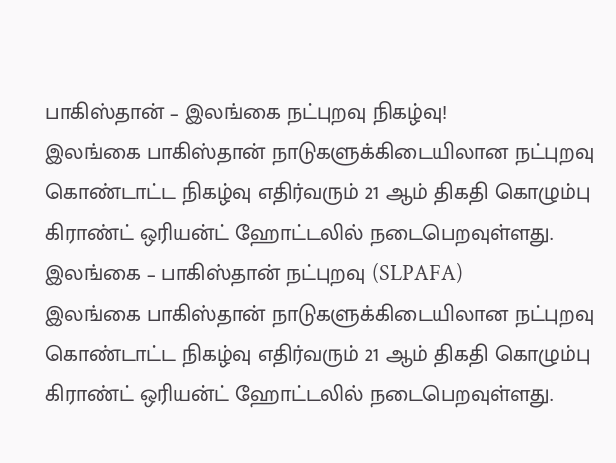பாகிஸ்தான் – இலங்கை நட்புறவு நிகழ்வு!
இலங்கை பாகிஸ்தான் நாடுகளுக்கிடையிலான நட்புறவு கொண்டாட்ட நிகழ்வு எதிர்வரும் 21 ஆம் திகதி கொழும்பு கிராண்ட் ஒரியன்ட் ஹோட்டலில் நடைபெறவுள்ளது. இலங்கை – பாகிஸ்தான் நட்புறவு (SLPAFA)
இலங்கை பாகிஸ்தான் நாடுகளுக்கிடையிலான நட்புறவு கொண்டாட்ட நிகழ்வு எதிர்வரும் 21 ஆம் திகதி கொழும்பு கிராண்ட் ஒரியன்ட் ஹோட்டலில் நடைபெறவுள்ளது.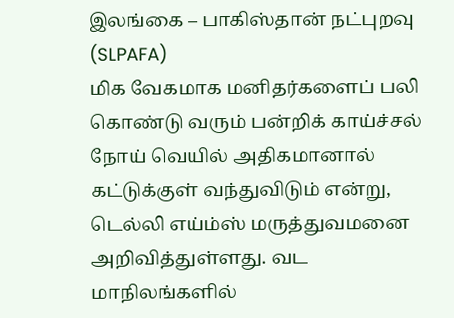இலங்கை – பாகிஸ்தான் நட்புறவு (SLPAFA)
மிக வேகமாக மனிதர்களைப் பலி கொண்டு வரும் பன்றிக் காய்ச்சல் நோய் வெயில் அதிகமானால் கட்டுக்குள் வந்துவிடும் என்று, டெல்லி எய்ம்ஸ் மருத்துவமனை அறிவித்துள்ளது. வட மாநிலங்களில்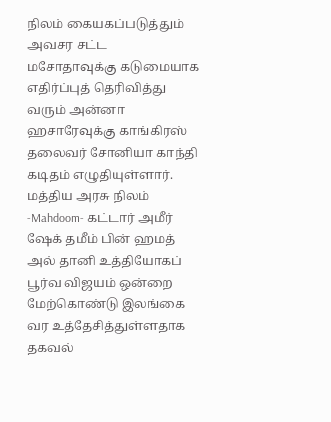நிலம் கையகப்படுத்தும் அவசர சட்ட மசோதாவுக்கு கடுமையாக எதிர்ப்புத் தெரிவித்து வரும் அன்னா ஹசாரேவுக்கு காங்கிரஸ் தலைவர் சோனியா காந்தி கடிதம் எழுதியுள்ளார். மத்திய அரசு நிலம்
-Mahdoom- கட்டார் அமீர் ஷேக் தமீம் பின் ஹமத் அல் தானி உத்தியோகப் பூர்வ விஜயம் ஒன்றை மேற்கொண்டு இலங்கை வர உத்தேசித்துள்ளதாக தகவல்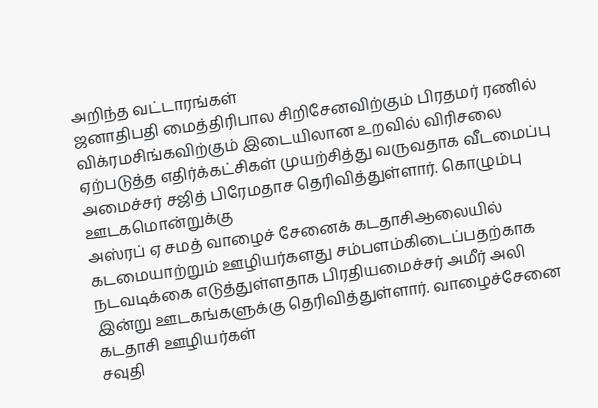அறிந்த வட்டாரங்கள்
ஜனாதிபதி மைத்திரிபால சிறிசேனவிற்கும் பிரதமர் ரணில் விக்ரமசிங்கவிற்கும் இடையிலான உறவில் விரிசலை ஏற்படுத்த எதிர்க்கட்சிகள் முயற்சித்து வருவதாக வீடமைப்பு அமைச்சர் சஜித் பிரேமதாச தெரிவித்துள்ளார். கொழும்பு ஊடகமொன்றுக்கு
அஸ்ரப் ஏ சமத் வாழைச் சேனைக் கடதாசிஆலையில் கடமையாற்றும் ஊழியர்களது சம்பளம்கிடைப்பதற்காக நடவடிக்கை எடுத்துள்ளதாக பிரதியமைச்சர் அமீர் அலி இன்று ஊடகங்களுக்கு தெரிவித்துள்ளார். வாழைச்சேனை கடதாசி ஊழியர்கள்
சவுதி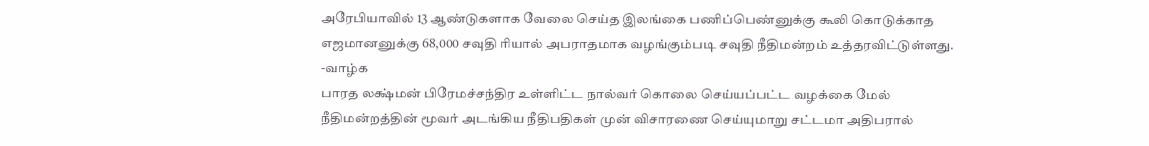அரேபியாவில் 13 ஆண்டுகளாக வேலை செய்த இலங்கை பணிப்பெண்னுக்கு கூலி கொடுக்காத எஜமானனுக்கு 68,000 சவுதி ரியால் அபராதமாக வழங்கும்படி சவுதி நீதிமன்றம் உத்தரவிட்டுள்ளது. -வாழ்க
பாரத லக்ஷ்மன் பிரேமச்சந்திர உள்ளிட்ட நால்வர் கொலை செய்யப்பட்ட வழக்கை மேல் நீதிமன்றத்தின் மூவர் அடங்கிய நீதிபதிகள் முன் விசாரணை செய்யுமாறு சட்டமா அதிபரால்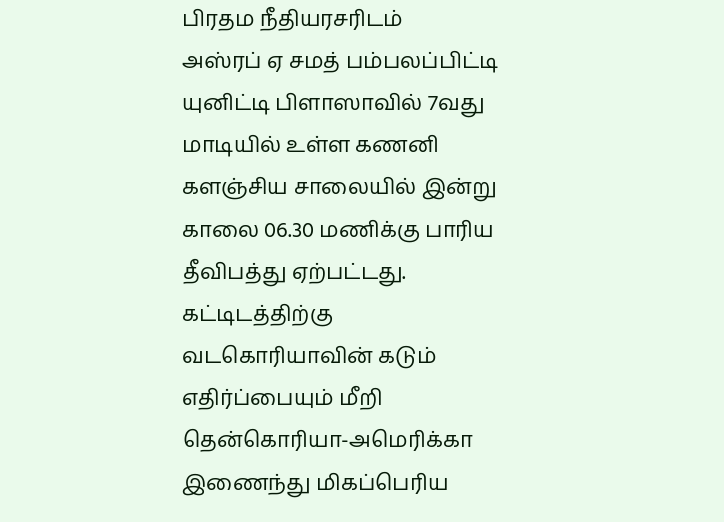பிரதம நீதியரசரிடம்
அஸ்ரப் ஏ சமத் பம்பலப்பிட்டி யுனிட்டி பிளாஸாவில் 7வது மாடியில் உள்ள கணனி களஞ்சிய சாலையில் இன்று காலை 06.30 மணிக்கு பாரிய தீவிபத்து ஏற்பட்டது. கட்டிடத்திற்கு
வடகொரியாவின் கடும் எதிர்ப்பையும் மீறி தென்கொரியா-அமெரிக்கா இணைந்து மிகப்பெரிய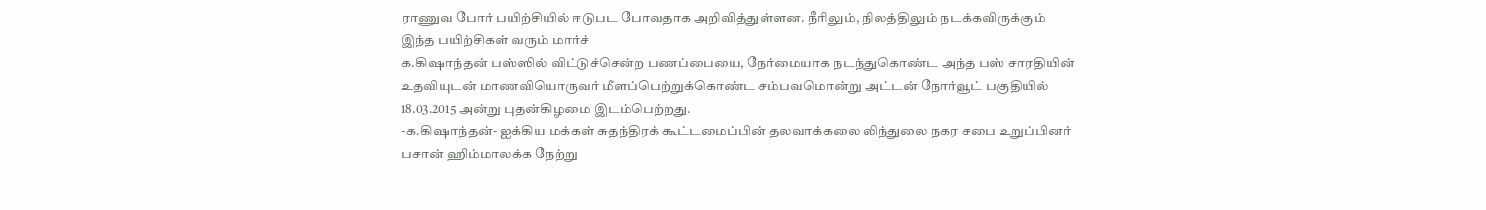ராணுவ போர் பயிற்சியில் ஈடுபட போவதாக அறிவித்துள்ளன. நீரிலும், நிலத்திலும் நடக்கவிருக்கும் இந்த பயிற்சிகள் வரும் மார்ச்
க.கிஷாந்தன் பஸ்ஸில் விட்டுச்சென்ற பணப்பையை, நேர்மையாக நடந்துகொண்ட அந்த பஸ் சாரதியின் உதவியுடன் மாணவியொருவர் மீளப்பெற்றுக்கொண்ட சம்பவமொன்று அட்டன் நோர்வூட் பகுதியில் 18.03.2015 அன்று புதன்கிழமை இடம்பெற்றது.
-க.கிஷாந்தன்- ஐக்கிய மக்கள் சுதந்திரக் கூட்டமைப்பின் தலவாக்கலை லிந்துலை நகர சபை உறுப்பினர் பசான் ஹிம்மாலக்க நேற்று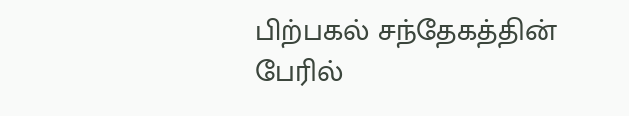பிற்பகல் சந்தேகத்தின் பேரில்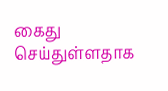கைது செய்துள்ளதாக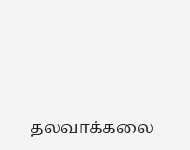தலவாக்கலை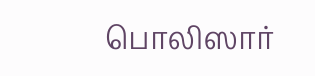பொலிஸார்